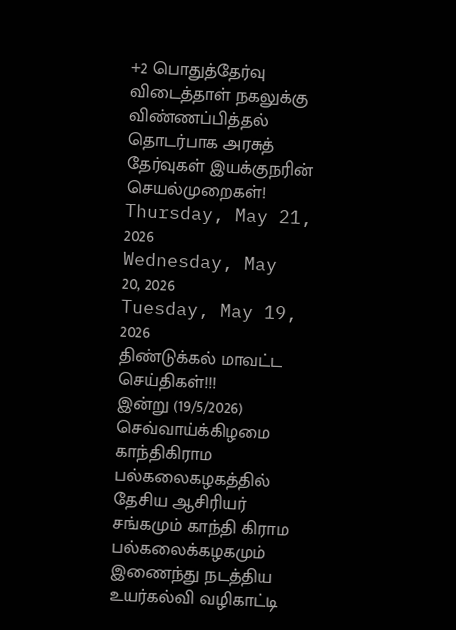+2 பொதுத்தேர்வு விடைத்தாள் நகலுக்கு விண்ணப்பித்தல் தொடர்பாக அரசுத் தேர்வுகள் இயக்குநரின் செயல்முறைகள்!
Thursday, May 21, 2026
Wednesday, May 20, 2026
Tuesday, May 19, 2026
திண்டுக்கல் மாவட்ட செய்திகள்!!!
இன்று (19/5/2026) செவ்வாய்க்கிழமை காந்திகிராம பல்கலைகழகத்தில் தேசிய ஆசிரியர் சங்கமும் காந்தி கிராம பல்கலைக்கழகமும் இணைந்து நடத்திய உயர்கல்வி வழிகாட்டி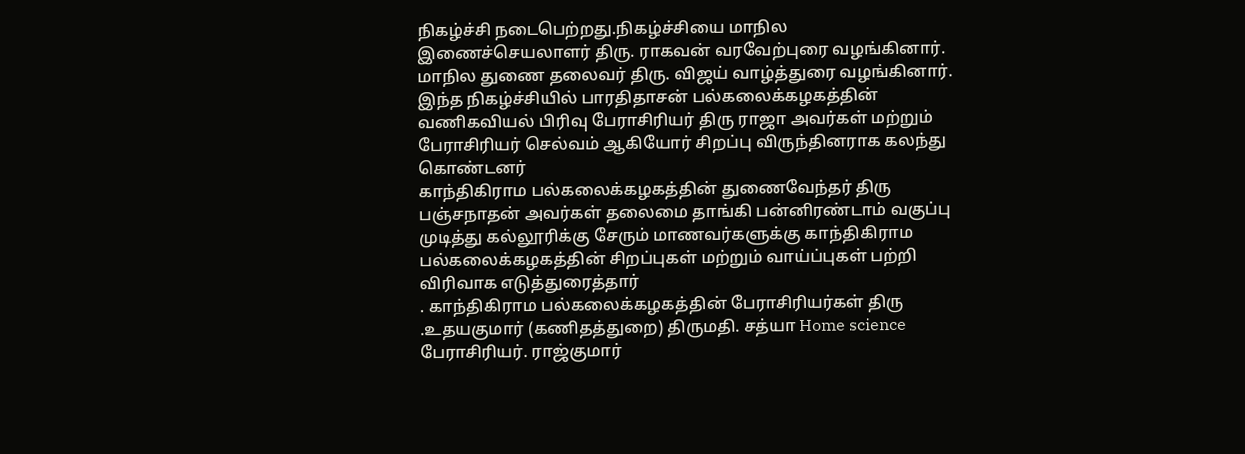நிகழ்ச்சி நடைபெற்றது.நிகழ்ச்சியை மாநில இணைச்செயலாளர் திரு. ராகவன் வரவேற்புரை வழங்கினார்.
மாநில துணை தலைவர் திரு. விஜய் வாழ்த்துரை வழங்கினார். இந்த நிகழ்ச்சியில் பாரதிதாசன் பல்கலைக்கழகத்தின் வணிகவியல் பிரிவு பேராசிரியர் திரு ராஜா அவர்கள் மற்றும் பேராசிரியர் செல்வம் ஆகியோர் சிறப்பு விருந்தினராக கலந்து கொண்டனர்
காந்திகிராம பல்கலைக்கழகத்தின் துணைவேந்தர் திரு பஞ்சநாதன் அவர்கள் தலைமை தாங்கி பன்னிரண்டாம் வகுப்பு முடித்து கல்லூரிக்கு சேரும் மாணவர்களுக்கு காந்திகிராம பல்கலைக்கழகத்தின் சிறப்புகள் மற்றும் வாய்ப்புகள் பற்றி விரிவாக எடுத்துரைத்தார்
. காந்திகிராம பல்கலைக்கழகத்தின் பேராசிரியர்கள் திரு .உதயகுமார் (கணிதத்துறை) திருமதி. சத்யா Home science
பேராசிரியர். ராஜ்குமார்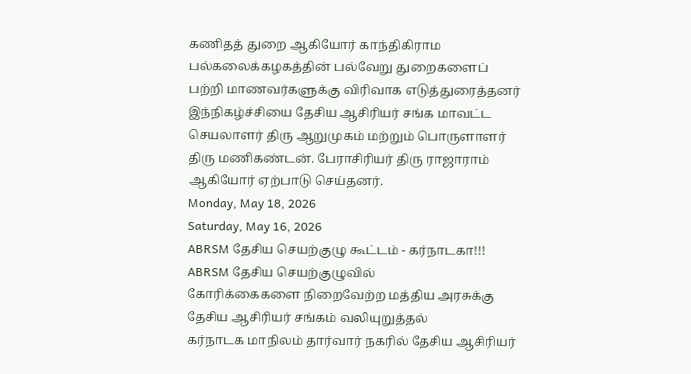கணிதத் துறை ஆகியோர் காந்திகிராம பல்கலைக்கழகத்தின் பல்வேறு துறைகளைப் பற்றி மாணவர்களுக்கு விரிவாக எடுத்துரைத்தனர்
இந்நிகழ்ச்சியை தேசிய ஆசிரியர் சங்க மாவட்ட செயலாளர் திரு ஆறுமுகம் மற்றும் பொருளாளர் திரு மணிகண்டன். பேராசிரியர் திரு ராஜாராம் ஆகியோர் ஏற்பாடு செய்தனர்.
Monday, May 18, 2026
Saturday, May 16, 2026
ABRSM தேசிய செயற்குழு கூட்டம் - கர்நாடகா!!!
ABRSM தேசிய செயற்குழுவில்
கோரிக்கைகளை நிறைவேற்ற மத்திய அரசுக்கு
தேசிய ஆசிரியர் சங்கம் வலியுறுத்தல்
கர்நாடக மாநிலம் தார்வார் நகரில் தேசிய ஆசிரியர்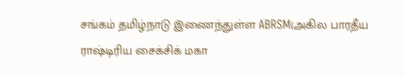சங்கம் தமிழ்நாடு இணைந்துள்ள ABRSM(அகில பாரதீய ராஷ்டிரிய சைக்சிக் மகா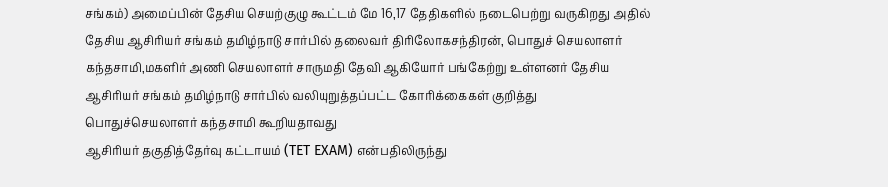சங்கம்) அமைப்பின் தேசிய செயற்குழு கூட்டம் மே 16,17 தேதிகளில் நடைபெற்று வருகிறது அதில் தேசிய ஆசிரியர் சங்கம் தமிழ்நாடு சார்பில் தலைவர் திரிலோகசந்திரன், பொதுச் செயலாளர் கந்தசாமி,மகளிர் அணி செயலாளர் சாருமதி தேவி ஆகியோர் பங்கேற்று உள்ளனர் தேசிய ஆசிரியர் சங்கம் தமிழ்நாடு சார்பில் வலியுறுத்தப்பட்ட கோரிக்கைகள் குறித்து பொதுச்செயலாளர் கந்தசாமி கூறியதாவது
ஆசிரியர் தகுதித்தேர்வு கட்டாயம் (TET EXAM) என்பதிலிருந்து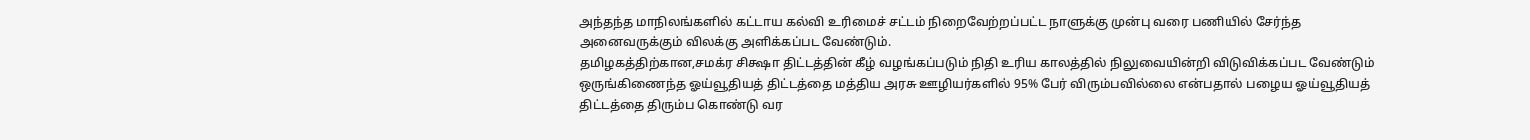அந்தந்த மாநிலங்களில் கட்டாய கல்வி உரிமைச் சட்டம் நிறைவேற்றப்பட்ட நாளுக்கு முன்பு வரை பணியில் சேர்ந்த அனைவருக்கும் விலக்கு அளிக்கப்பட வேண்டும்.
தமிழகத்திற்கான,சமக்ர சிக்ஷா திட்டத்தின் கீழ் வழங்கப்படும் நிதி உரிய காலத்தில் நிலுவையின்றி விடுவிக்கப்பட வேண்டும்
ஒருங்கிணைந்த ஓய்வூதியத் திட்டத்தை மத்திய அரசு ஊழியர்களில் 95% பேர் விரும்பவில்லை என்பதால் பழைய ஓய்வூதியத் திட்டத்தை திரும்ப கொண்டு வர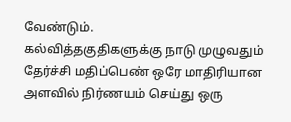வேண்டும்.
கல்வித்தகுதிகளுக்கு நாடு முழுவதும் தேர்ச்சி மதிப்பெண் ஒரே மாதிரியான அளவில் நிர்ணயம் செய்து ஒரு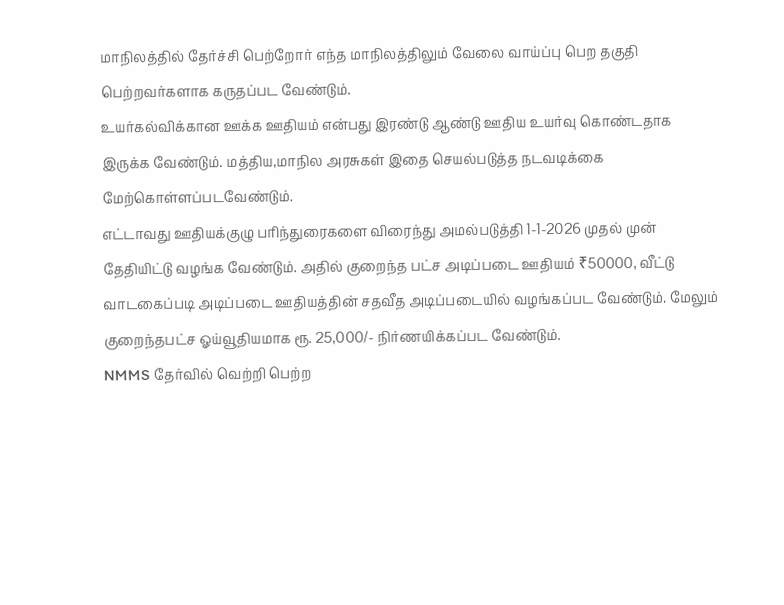மாநிலத்தில் தேர்ச்சி பெற்றோர் எந்த மாநிலத்திலும் வேலை வாய்ப்பு பெற தகுதி பெற்றவர்களாக கருதப்பட வேண்டும்.
உயர்கல்விக்கான ஊக்க ஊதியம் என்பது இரண்டு ஆண்டு ஊதிய உயர்வு கொண்டதாக இருக்க வேண்டும். மத்திய,மாநில அரசுகள் இதை செயல்படுத்த நடவடிக்கை மேற்கொள்ளப்படவேண்டும்.
எட்டாவது ஊதியக்குழு பரிந்துரைகளை விரைந்து அமல்படுத்தி 1-1-2026 முதல் முன் தேதியிட்டு வழங்க வேண்டும். அதில் குறைந்த பட்ச அடிப்படை ஊதியம் ₹50000, வீட்டு வாடகைப்படி அடிப்படை ஊதியத்தின் சதவீத அடிப்படையில் வழங்கப்பட வேண்டும். மேலும் குறைந்தபட்ச ஓய்வூதியமாக ரூ. 25,000/- நிர்ணயிக்கப்பட வேண்டும்.
NMMS தேர்வில் வெற்றி பெற்ற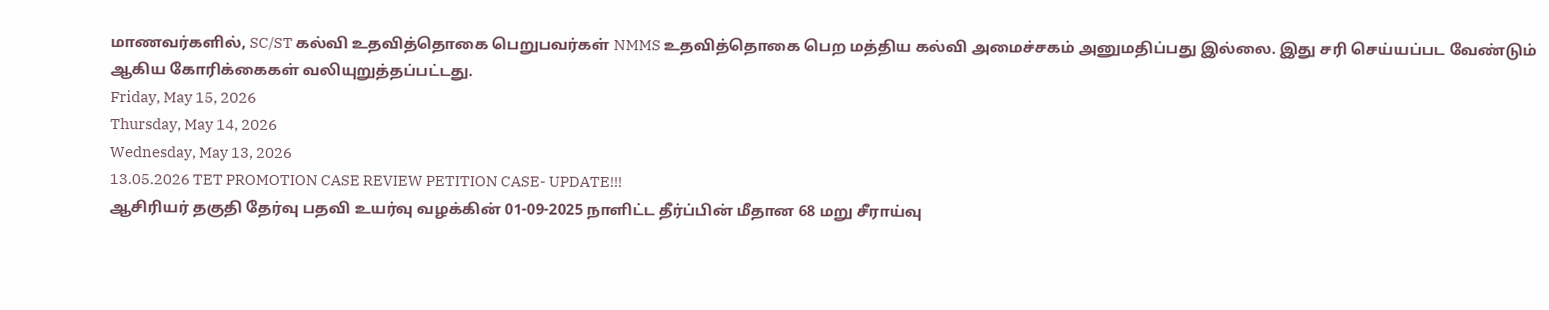மாணவர்களில், SC/ST கல்வி உதவித்தொகை பெறுபவர்கள் NMMS உதவித்தொகை பெற மத்திய கல்வி அமைச்சகம் அனுமதிப்பது இல்லை. இது சரி செய்யப்பட வேண்டும் ஆகிய கோரிக்கைகள் வலியுறுத்தப்பட்டது.
Friday, May 15, 2026
Thursday, May 14, 2026
Wednesday, May 13, 2026
13.05.2026 TET PROMOTION CASE REVIEW PETITION CASE- UPDATE!!!
ஆசிரியர் தகுதி தேர்வு பதவி உயர்வு வழக்கின் 01-09-2025 நாளிட்ட தீர்ப்பின் மீதான 68 மறு சீராய்வு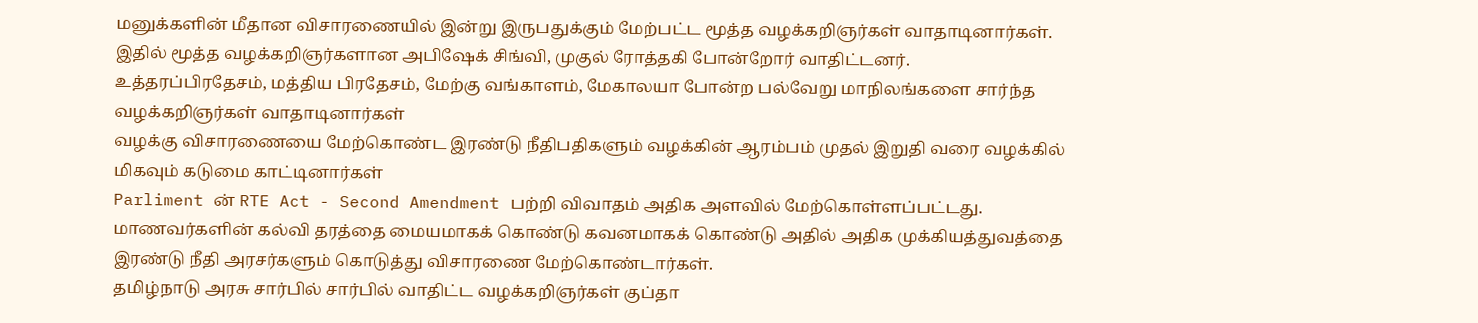மனுக்களின் மீதான விசாரணையில் இன்று இருபதுக்கும் மேற்பட்ட மூத்த வழக்கறிஞர்கள் வாதாடினார்கள்.
இதில் மூத்த வழக்கறிஞர்களான அபிஷேக் சிங்வி, முகுல் ரோத்தகி போன்றோர் வாதிட்டனர்.
உத்தரப்பிரதேசம், மத்திய பிரதேசம், மேற்கு வங்காளம், மேகாலயா போன்ற பல்வேறு மாநிலங்களை சார்ந்த வழக்கறிஞர்கள் வாதாடினார்கள்
வழக்கு விசாரணையை மேற்கொண்ட இரண்டு நீதிபதிகளும் வழக்கின் ஆரம்பம் முதல் இறுதி வரை வழக்கில் மிகவும் கடுமை காட்டினார்கள்
Parliment ன் RTE Act - Second Amendment பற்றி விவாதம் அதிக அளவில் மேற்கொள்ளப்பட்டது.
மாணவர்களின் கல்வி தரத்தை மையமாகக் கொண்டு கவனமாகக் கொண்டு அதில் அதிக முக்கியத்துவத்தை இரண்டு நீதி அரசர்களும் கொடுத்து விசாரணை மேற்கொண்டார்கள்.
தமிழ்நாடு அரசு சார்பில் சார்பில் வாதிட்ட வழக்கறிஞர்கள் குப்தா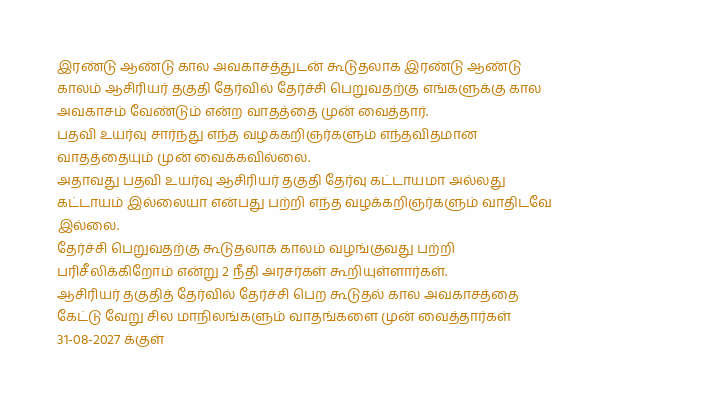இரண்டு ஆண்டு கால அவகாசத்துடன் கூடுதலாக இரண்டு ஆண்டு காலம் ஆசிரியர் தகுதி தேர்வில் தேர்ச்சி பெறுவதற்கு எங்களுக்கு கால அவகாசம் வேண்டும் என்ற வாதத்தை முன் வைத்தார்.
பதவி உயர்வு சார்ந்து எந்த வழக்கறிஞர்களும் எந்தவிதமான வாதத்தையும் முன் வைக்கவில்லை.
அதாவது பதவி உயர்வு ஆசிரியர் தகுதி தேர்வு கட்டாயமா அல்லது கட்டாயம் இல்லையா என்பது பற்றி எந்த வழக்கறிஞர்களும் வாதிடவே இல்லை.
தேர்ச்சி பெறுவதற்கு கூடுதலாக காலம் வழங்குவது பற்றி பரிசீலிக்கிறோம் என்று 2 நீதி அரசர்கள் கூறியுள்ளார்கள்.
ஆசிரியர் தகுதித் தேர்வில் தேர்ச்சி பெற கூடுதல் கால அவகாசத்தை கேட்டு வேறு சில மாநிலங்களும் வாதங்களை முன் வைத்தார்கள்
31-08-2027 க்குள்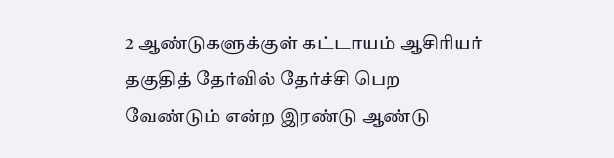2 ஆண்டுகளுக்குள் கட்டாயம் ஆசிரியர் தகுதித் தேர்வில் தேர்ச்சி பெற வேண்டும் என்ற இரண்டு ஆண்டு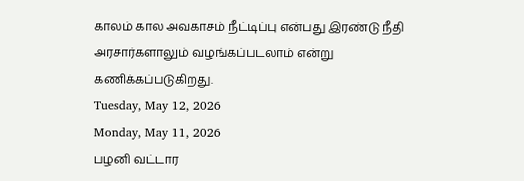காலம் கால அவகாசம் நீட்டிப்பு என்பது இரண்டு நீதி அரசார்களாலும் வழங்கப்படலாம் என்று கணிக்கப்படுகிறது.
Tuesday, May 12, 2026
Monday, May 11, 2026
பழனி வட்டார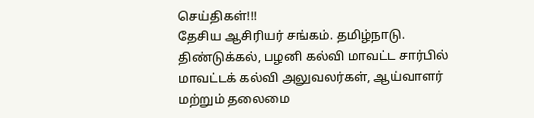செய்திகள்!!!
தேசிய ஆசிரியர் சங்கம். தமிழ்நாடு. திண்டுக்கல், பழனி கல்வி மாவட்ட சார்பில் மாவட்டக் கல்வி அலுவலர்கள், ஆய்வாளர் மற்றும் தலைமை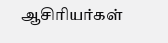ஆசிரியர்கள்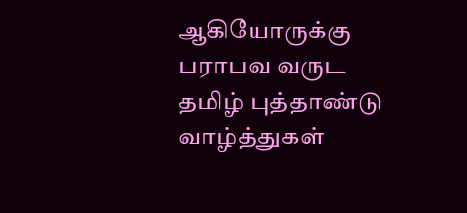ஆகியோருக்கு பராபவ வருட தமிழ் புத்தாண்டு வாழ்த்துகள்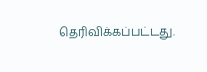தெரிவிக்கப்பட்டது.